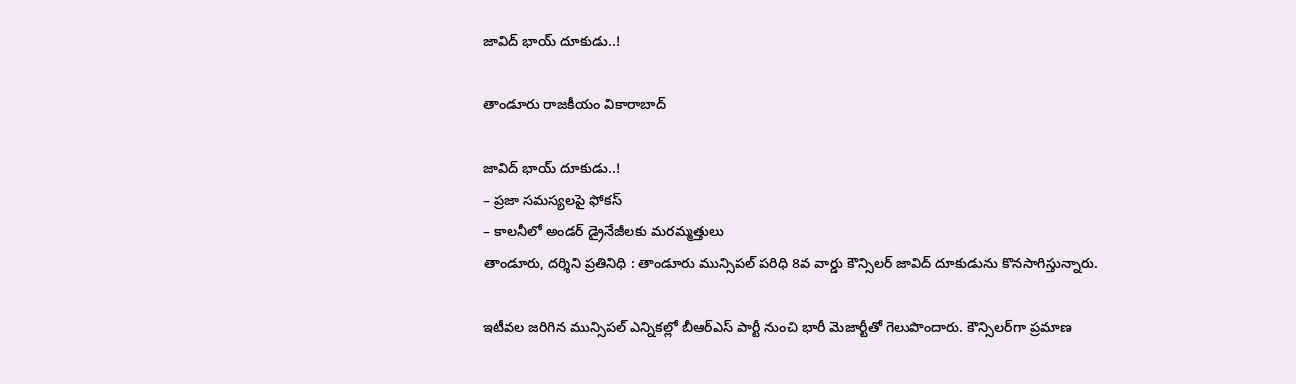జావిద్‌ భాయ్‌ దూకుడు..!

తాండూరు రాజకీయం వికారాబాద్

జావిద్‌ భాయ్‌ దూకుడు..!
– ప్రజా సమస్యలపై ఫోకస్‌
– కాలనీలో అండర్‌ డ్రైనేజీలకు మరమ్మత్తులు
తాండూరు, దర్శిని ప్రతినిధి : తాండూరు మున్సిపల్ పరిధి 8వ వార్డు కౌన్సిలర్ జావిద్‌ దూకుడును కొనసాగిస్తున్నారు.

ఇటీవల జరిగిన మున్సిపల్ ఎన్నికల్లో బీఆర్ఎస్‌ పార్టీ నుంచి భారీ మెజార్టీతో గెలుపొందారు. కౌన్సిలర్‌గా ప్రమాణ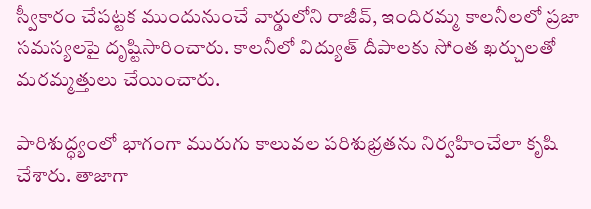స్వీకారం చేపట్టక ముందునుంచే వార్డులోని రాజీవ్, ఇందిరమ్మ కాలనీలలో ప్రజా సమస్యలపై దృష్టిసారించారు. కాలనీలో విద్యుత్ దీపాలకు సోంత ఖర్చులతో మరమ్మత్తులు చేయించారు.

పారిశుద్ధ్యంలో భాగంగా మురుగు కాలువల పరిశుభ్రతను నిర్వహించేలా కృషి చేశారు. తాజాగా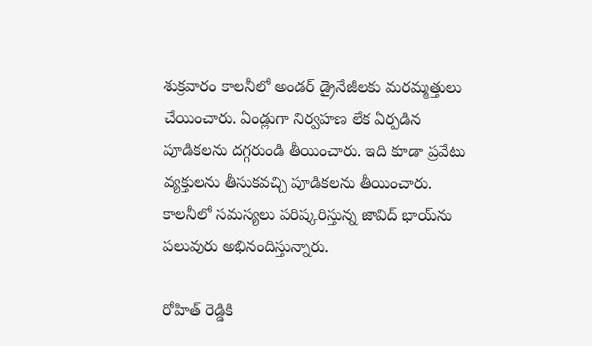శుక్రవారం కాలనీలో అండర్‌ డ్రైనేజీలకు మరమ్మత్తులు చేయించారు. ఏండ్లుగా నిర్వహణ లేక ఏర్పడిన పూడికలను దగ్గరుండి తీయించారు. ఇది కూడా ప్రవేటు వ్యక్తులను తీసుకవచ్చి పూడికలను తీయించారు. కాలనీలో సమస్యలు పరిష్కరిస్తున్న జావిద్‌ భాయ్‌ను పలువురు అభినందిస్తున్నారు.

రోహిత్ రెడ్డికి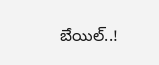బేయిల్..!